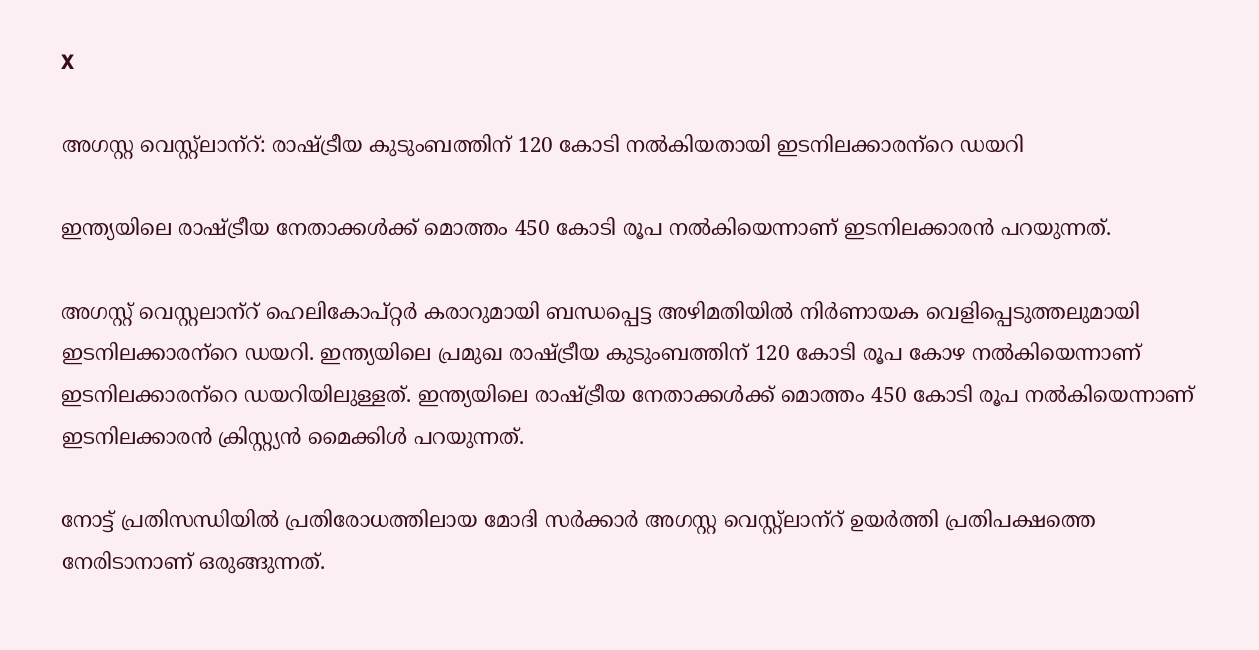X

അഗസ്റ്റ വെസ്റ്റ്‌ലാന്‌റ്: രാഷ്ട്രീയ കുടുംബത്തിന് 120 കോടി നല്‍കിയതായി ഇടനിലക്കാരന്‌റെ ഡയറി

ഇന്ത്യയിലെ രാഷ്ട്രീയ നേതാക്കള്‍ക്ക് മൊത്തം 450 കോടി രൂപ നല്‍കിയെന്നാണ് ഇടനിലക്കാരന്‍ പറയുന്നത്.

അഗസ്റ്റ് വെസ്റ്റലാന്‌റ് ഹെലികോപ്റ്റര്‍ കരാറുമായി ബന്ധപ്പെട്ട അഴിമതിയില്‍ നിര്‍ണായക വെളിപ്പെടുത്തലുമായി ഇടനിലക്കാരന്‌റെ ഡയറി. ഇന്ത്യയിലെ പ്രമുഖ രാഷ്ട്രീയ കുടുംബത്തിന് 120 കോടി രൂപ കോഴ നല്‍കിയെന്നാണ് ഇടനിലക്കാരന്‌റെ ഡയറിയിലുള്ളത്. ഇന്ത്യയിലെ രാഷ്ട്രീയ നേതാക്കള്‍ക്ക് മൊത്തം 450 കോടി രൂപ നല്‍കിയെന്നാണ് ഇടനിലക്കാരന്‍ ക്രിസ്റ്റ്യന്‍ മൈക്കിള്‍ പറയുന്നത്.

നോട്ട് പ്രതിസന്ധിയില്‍ പ്രതിരോധത്തിലായ മോദി സര്‍ക്കാര്‍ അഗസ്റ്റ വെസ്റ്റ്‌ലാന്‌റ് ഉയര്‍ത്തി പ്രതിപക്ഷത്തെ നേരിടാനാണ് ഒരുങ്ങുന്നത്.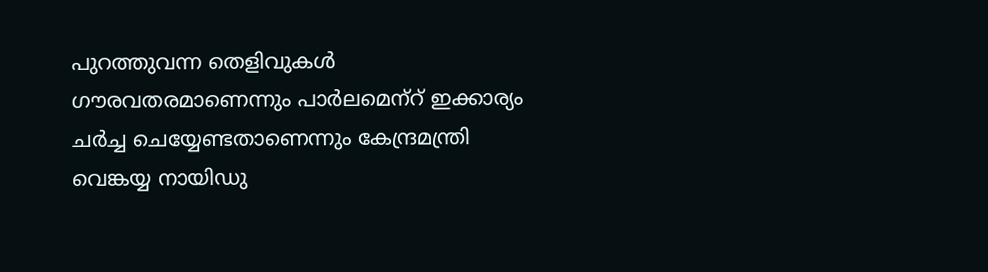പുറത്തുവന്ന തെളിവുകള്‍ ഗൗരവതരമാണെന്നും പാര്‍ലമെന്‌റ് ഇക്കാര്യം ചര്‍ച്ച ചെയ്യേണ്ടതാണെന്നും കേന്ദ്രമന്ത്രി വെങ്കയ്യ നായിഡു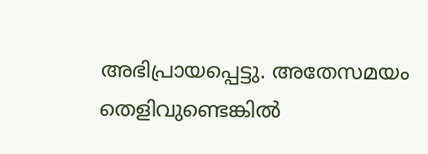അഭിപ്രായപ്പെട്ടു. അതേസമയം തെളിവുണ്ടെങ്കില്‍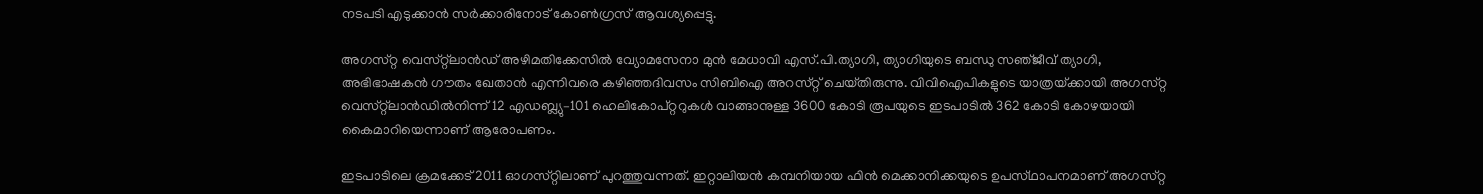നടപടി എടുക്കാന്‍ സര്‍ക്കാരിനോട് കോണ്‍ഗ്രസ് ആവശ്യപ്പെട്ടു.

അഗസ്‌റ്റ വെസ്‌റ്റ്‌ലാൻഡ് അഴിമതിക്കേസിൽ വ്യോമസേനാ മുൻ മേധാവി എസ്.പി.ത്യാഗി, ത്യാഗിയുടെ ബന്ധു സഞ്‌ജീവ് ത്യാഗി, അഭിഭാഷകൻ ഗൗതം ഖേതാൻ എന്നിവരെ കഴിഞ്ഞദിവസം സിബിഐ അറസ്‌റ്റ് ചെയ്‌തിരുന്നു. വിവിഐപികളുടെ യാത്രയ്‌ക്കായി അഗസ്‌റ്റ വെസ്‌റ്റ്‌ലാൻഡിൽനിന്ന് 12 എഡബ്ല്യു–101 ഹെലികോപ്‌റ്ററുകൾ വാങ്ങാനുള്ള 3600 കോടി രൂപയുടെ ഇടപാടിൽ 362 കോടി കോഴയായി കൈമാറിയെന്നാണ് ആരോപണം.

ഇടപാടിലെ ക്രമക്കേട് 2011 ഓഗസ്‌റ്റിലാണ് പുറത്തുവന്നത്. ഇറ്റാലിയന്‍ കമ്പനിയായ ഫിൻ മെക്കാനിക്കയുടെ ഉപസ്‌ഥാപനമാണ് അഗസ്‌റ്റ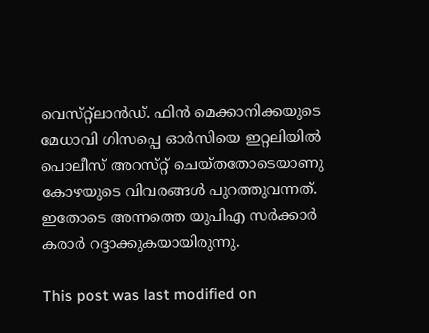വെസ്‌റ്റ്‌ലാൻഡ്. ഫിൻ മെക്കാനിക്കയുടെ മേധാവി ഗിസപ്പെ ഓർസിയെ ഇറ്റലിയിൽ പൊലീസ് അറസ്‌റ്റ് ചെയ്‌തതോടെയാണു കോഴയുടെ വിവരങ്ങൾ പുറത്തുവന്നത്. ഇതോടെ അന്നത്തെ യുപിഎ സര്‍ക്കാര്‍ കരാര്‍ റദ്ദാക്കുകയായിരുന്നു.

This post was last modified on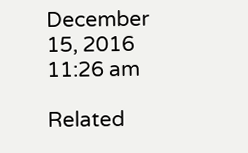December 15, 2016 11:26 am

Related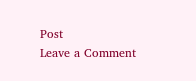Post
Leave a Comment